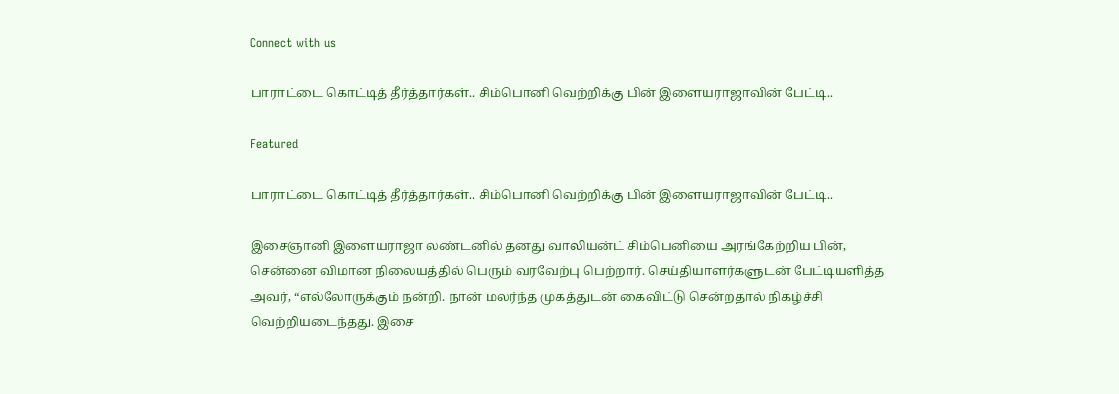Connect with us

பாராட்டை கொட்டித் தீர்த்தார்கள்.. சிம்பொனி வெற்றிக்கு பின் இளையராஜாவின் பேட்டி..

Featured

பாராட்டை கொட்டித் தீர்த்தார்கள்.. சிம்பொனி வெற்றிக்கு பின் இளையராஜாவின் பேட்டி..

இசைஞானி இளையராஜா லண்டனில் தனது வாலியன்ட் சிம்பெனியை அரங்கேற்றிய பின், சென்னை விமான நிலையத்தில் பெரும் வரவேற்பு பெற்றார். செய்தியாளர்களுடன் பேட்டியளித்த அவர், “எல்லோருக்கும் நன்றி. நான் மலர்ந்த முகத்துடன் கைவிட்டு சென்றதால் நிகழ்ச்சி வெற்றியடைந்தது. இசை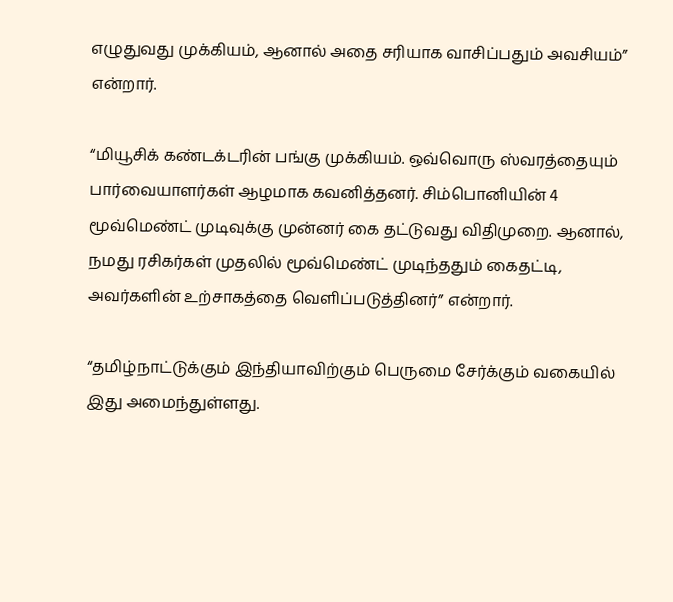எழுதுவது முக்கியம், ஆனால் அதை சரியாக வாசிப்பதும் அவசியம்” என்றார்.

“மியூசிக் கண்டக்டரின் பங்கு முக்கியம். ஒவ்வொரு ஸ்வரத்தையும் பார்வையாளர்கள் ஆழமாக கவனித்தனர். சிம்பொனியின் 4 மூவ்மெண்ட் முடிவுக்கு முன்னர் கை தட்டுவது விதிமுறை. ஆனால், நமது ரசிகர்கள் முதலில் மூவ்மெண்ட் முடிந்ததும் கைதட்டி, அவர்களின் உற்சாகத்தை வெளிப்படுத்தினர்” என்றார்.

“தமிழ்நாட்டுக்கும் இந்தியாவிற்கும் பெருமை சேர்க்கும் வகையில் இது அமைந்துள்ளது.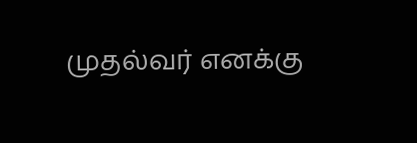முதல்வர் எனக்கு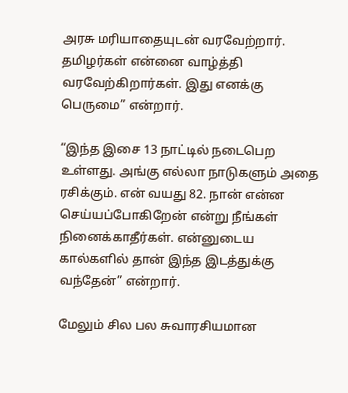அரசு மரியாதையுடன் வரவேற்றார். தமிழர்கள் என்னை வாழ்த்தி வரவேற்கிறார்கள். இது எனக்கு பெருமை” என்றார்.

“இந்த இசை 13 நாட்டில் நடைபெற உள்ளது. அங்கு எல்லா நாடுகளும் அதை ரசிக்கும். என் வயது 82. நான் என்ன செய்யப்போகிறேன் என்று நீங்கள் நினைக்காதீர்கள். என்னுடைய கால்களில் தான் இந்த இடத்துக்கு வந்தேன்” என்றார்.

மேலும் சில பல சுவாரசியமான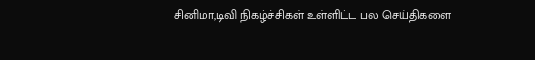சினிமா,டிவி நிகழ்ச்சிகள் உள்ளிட்ட பல செய்திகளை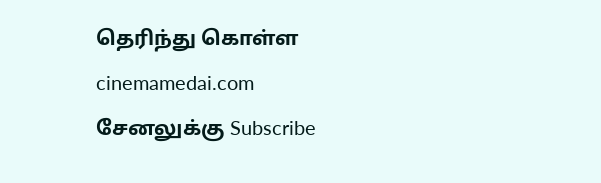தெரிந்து கொள்ள cinemamedai.com சேனலுக்கு Subscribe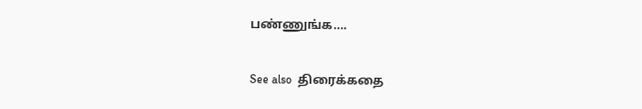பண்ணுங்க….

See also  திரைக்கதை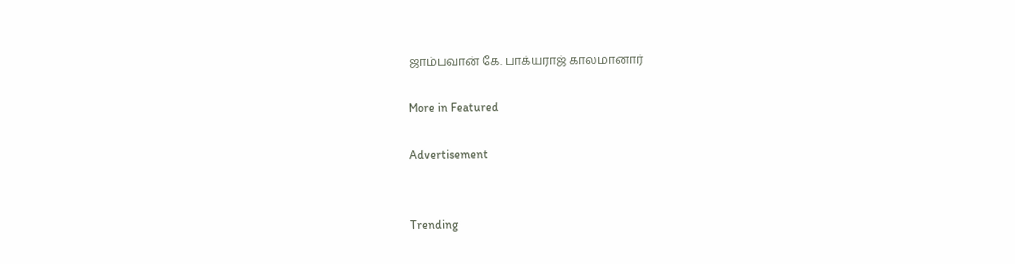ஜாம்பவான் கே. பாக்யராஜ் காலமானார்

More in Featured

Advertisement


Trending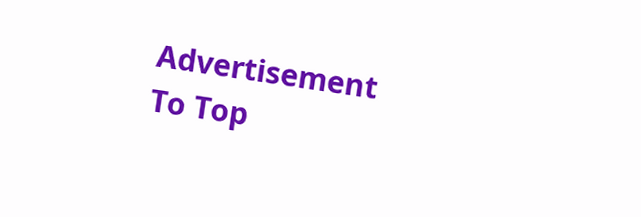Advertisement
To Top